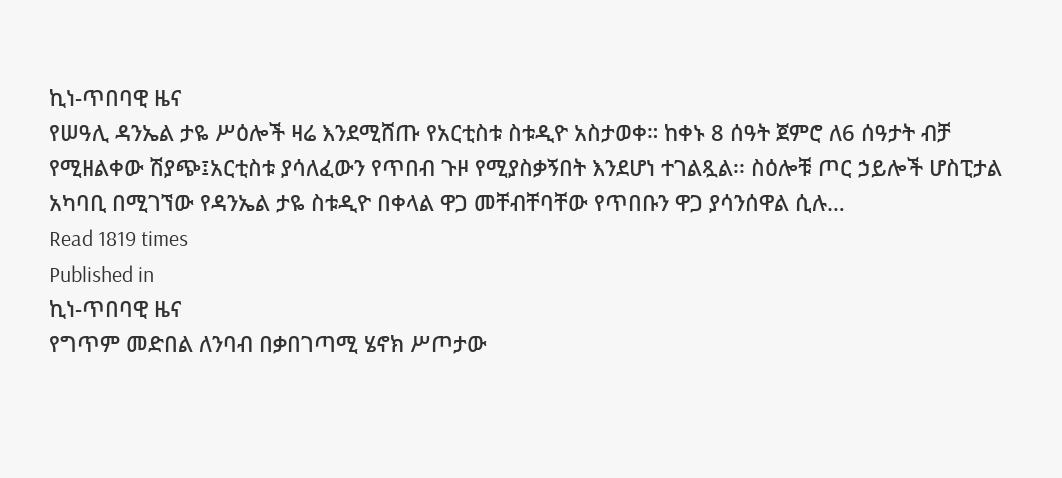ኪነ-ጥበባዊ ዜና
የሠዓሊ ዳንኤል ታዬ ሥዕሎች ዛሬ እንደሚሸጡ የአርቲስቱ ስቱዲዮ አስታወቀ። ከቀኑ 8 ሰዓት ጀምሮ ለ6 ሰዓታት ብቻ የሚዘልቀው ሽያጭ፤አርቲስቱ ያሳለፈውን የጥበብ ጉዞ የሚያስቃኝበት እንደሆነ ተገልጿል፡፡ ስዕሎቹ ጦር ኃይሎች ሆስፒታል አካባቢ በሚገኘው የዳንኤል ታዬ ስቱዲዮ በቀላል ዋጋ መቸብቸባቸው የጥበቡን ዋጋ ያሳንሰዋል ሲሉ…
Read 1819 times
Published in
ኪነ-ጥበባዊ ዜና
የግጥም መድበል ለንባብ በቃበገጣሚ ሄኖክ ሥጦታው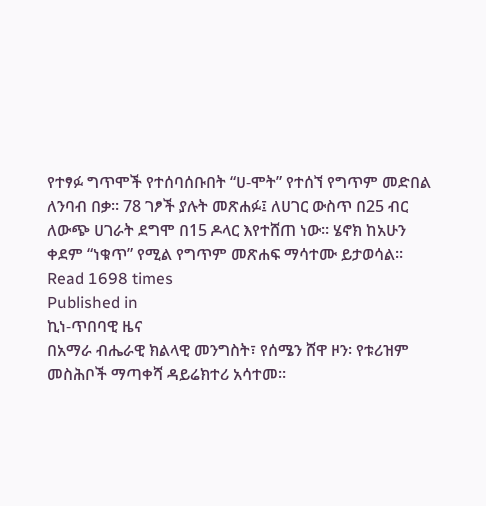የተፃፉ ግጥሞች የተሰባሰቡበት “ሀ-ሞት” የተሰኘ የግጥም መድበል ለንባብ በቃ፡፡ 78 ገፆች ያሉት መጽሐፉ፤ ለሀገር ውስጥ በ25 ብር ለውጭ ሀገራት ደግሞ በ15 ዶላር እየተሸጠ ነው፡፡ ሄኖክ ከአሁን ቀደም “ነቁጥ” የሚል የግጥም መጽሐፍ ማሳተሙ ይታወሳል፡፡
Read 1698 times
Published in
ኪነ-ጥበባዊ ዜና
በአማራ ብሔራዊ ክልላዊ መንግስት፣ የሰሜን ሸዋ ዞን፡ የቱሪዝም መስሕቦች ማጣቀሻ ዳይሬክተሪ አሳተመ፡፡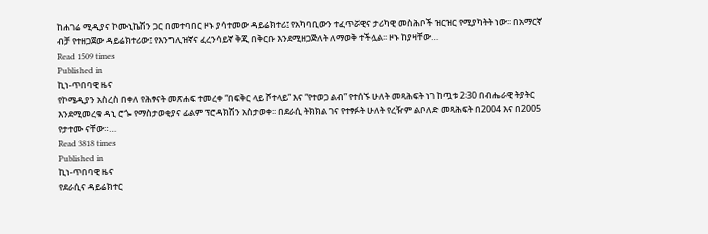ከሐገሬ ሚዲያና ኮሙኒኬሽን ጋር በመተባበር ዞኑ ያሳተመው ዳይሬክተሪ፤ የአካባቢውን ተፈጥሯዊና ታሪካዊ መስሕቦች ዝርዝር የሚያካትት ነው፡፡ በአማርኛ ብቻ የተዘጋጀው ዳይሬክተሪው፤ የእንግሊዝኛና ፈረንሳይኛ ቅጂ በቅርቡ እንደሚዘጋጅለት ለማወቅ ተችሏል፡፡ ዞኑ ከያዛቸው…
Read 1509 times
Published in
ኪነ-ጥበባዊ ዜና
የኮሜዲያን አስረስ በቀለ የሕፃናት መጽሐፍ ተመረቀ “በፍቅር ላይ ሾተላይ” እና “የተወጋ ልብ” የተሰኙ ሁለት መጻሕፍት ነገ ከጧቱ 2፡30 በብሔራዊ ትያትር እንደሚመረቁ ዳኒ ሮጐ የማስታወቂያና ፊልም ፕሮዳክሽን አስታወቀ፡፡ በደራሲ ትክክል ገና የተፃፉት ሁለት የረዥም ልቦለድ መጻሕፍት በ2004 እና በ2005 የታተሙ ናቸው።…
Read 3818 times
Published in
ኪነ-ጥበባዊ ዜና
የደራሲና ዳይሬክተር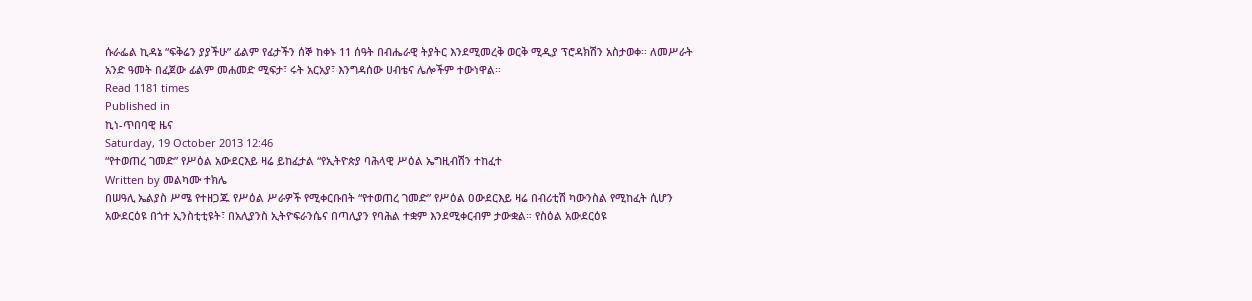ሱራፌል ኪዳኔ “ፍቅሬን ያያችሁ” ፊልም የፊታችን ሰኞ ከቀኑ 11 ሰዓት በብሔራዊ ትያትር እንደሚመረቅ ወርቅ ሚዲያ ፕሮዳክሽን አስታወቀ፡፡ ለመሥራት አንድ ዓመት በፈጀው ፊልም መሐመድ ሚፍታ፣ ሩት አርአያ፣ እንግዳሰው ሀብቴና ሌሎችም ተውነዋል፡፡
Read 1181 times
Published in
ኪነ-ጥበባዊ ዜና
Saturday, 19 October 2013 12:46
“የተወጠረ ገመድ” የሥዕል አውደርእይ ዛሬ ይከፈታል “የኢትዮጵያ ባሕላዊ ሥዕል ኤግዚብሽን ተከፈተ
Written by መልካሙ ተክሌ
በሠዓሊ ኤልያስ ሥሜ የተዘጋጁ የሥዕል ሥራዎች የሚቀርቡበት “የተወጠረ ገመድ” የሥዕል ዐውደርእይ ዛሬ በብሪቲሽ ካውንስል የሚከፈት ሲሆን አውደርዕዩ በጎተ ኢንስቲቲዩት፣ በአሊያንስ ኢትዮፍራንሴና በጣሊያን የባሕል ተቋም እንደሚቀርብም ታውቋል። የስዕል አውደርዕዩ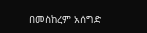በመስከረም አሰግድ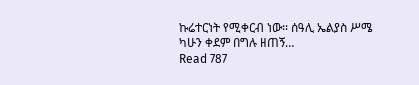ኩሬተርነት የሚቀርብ ነው፡፡ ሰዓሊ ኤልያስ ሥሜ ካሁን ቀደም በግሉ ዘጠኝ…
Read 787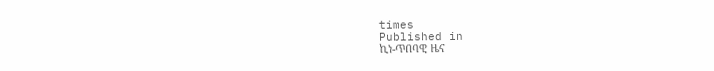times
Published in
ኪነ-ጥበባዊ ዜና